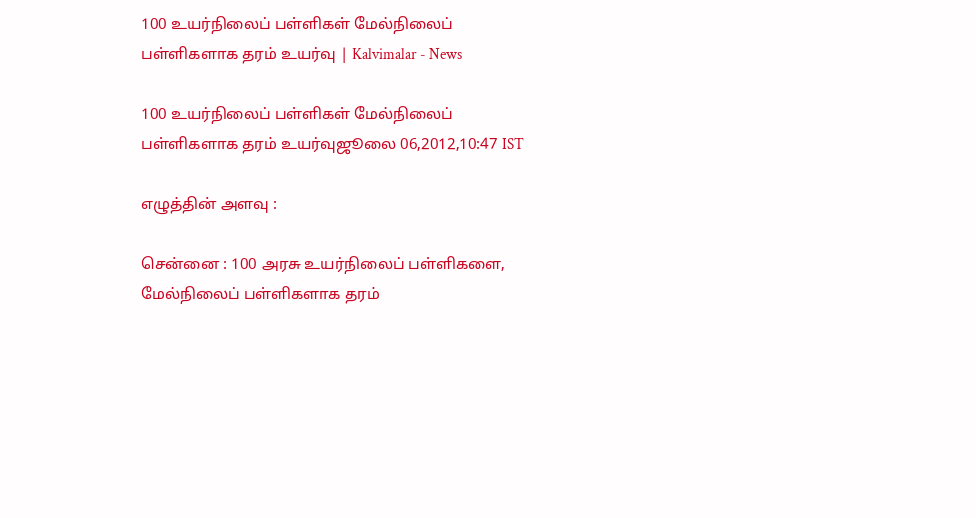100 உயர்நிலைப் பள்ளிகள் மேல்நிலைப் பள்ளிகளாக தரம் உயர்வு | Kalvimalar - News

100 உயர்நிலைப் பள்ளிகள் மேல்நிலைப் பள்ளிகளாக தரம் உயர்வுஜூலை 06,2012,10:47 IST

எழுத்தின் அளவு :

சென்னை : 100 அரசு உயர்நிலைப் பள்ளிகளை, மேல்நிலைப் பள்ளிகளாக தரம்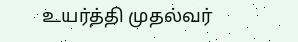உயர்த்தி முதல்வர்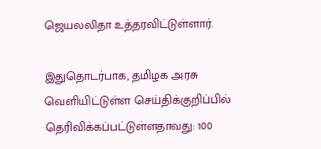ஜெயலலிதா உத்தரவிட்டுள்ளார்.

இதுதொடர்பாக, தமிழக அரசு வெளியிட்டுள்ள செய்திக்குறிப்பில் தெரிவிக்கப்பட்டுள்ளதாவது: 100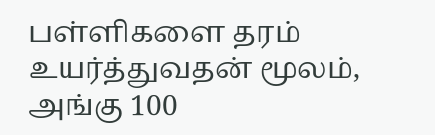பள்ளிகளை தரம் உயர்த்துவதன் மூலம், அங்கு 100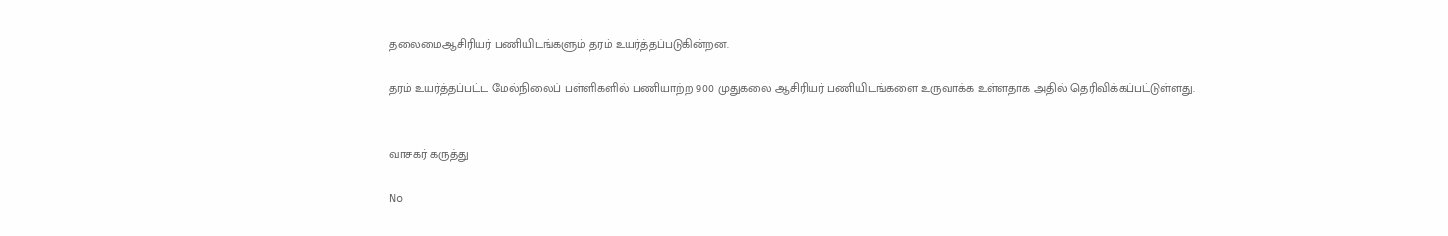தலைமைஆசிரியர் பணியிடங்களும் தரம் உயர்த்தப்படுகின்றன.

தரம் உயர்த்தப்பட்ட மேல்நிலைப் பள்ளிகளில் பணியாற்ற 900 முதுகலை ஆசிரியர் பணியிடங்களை உருவாக்க உள்ளதாக அதில் தெரிவிக்கப்பட்டுள்ளது.


வாசகர் கருத்து

No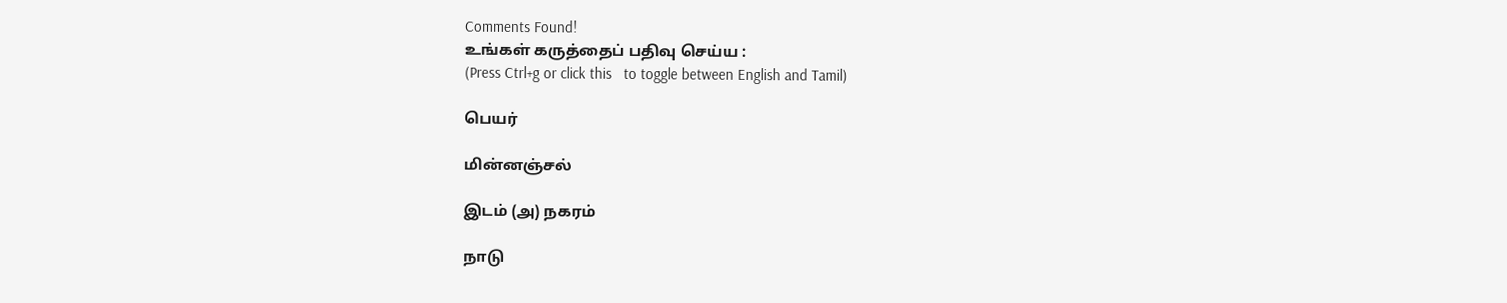Comments Found!
உங்கள் கருத்தைப் பதிவு செய்ய :
(Press Ctrl+g or click this   to toggle between English and Tamil)

பெயர்

மின்னஞ்சல்

இடம் (அ) நகரம்

நாடு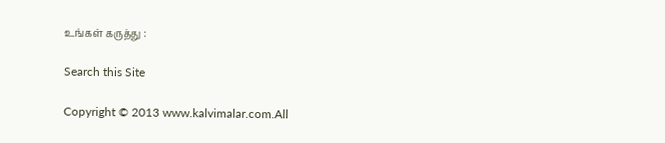உங்கள் கருத்து :

Search this Site

Copyright © 2013 www.kalvimalar.com.All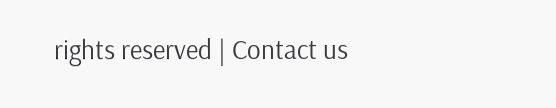rights reserved | Contact us